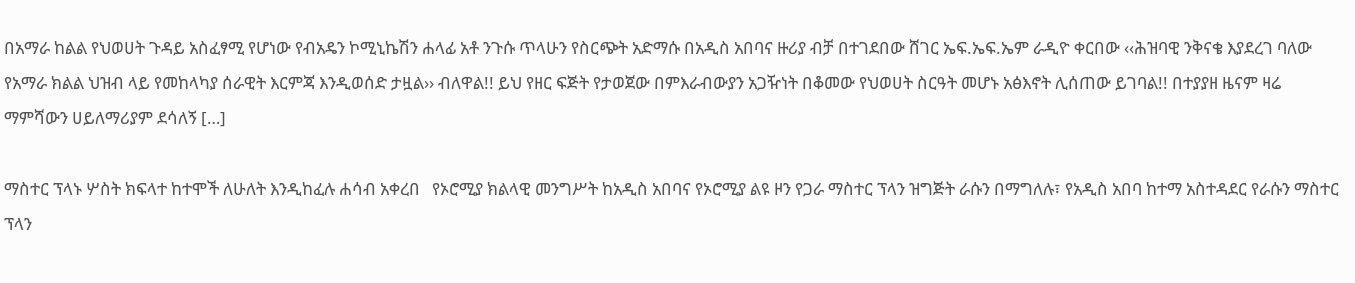በአማራ ከልል የህወሀት ጉዳይ አስፈፃሚ የሆነው የብአዴን ኮሚኒኬሽን ሐላፊ አቶ ንጉሱ ጥላሁን የስርጭት አድማሱ በአዲስ አበባና ዙሪያ ብቻ በተገደበው ሸገር ኤፍ.ኤፍ.ኤም ራዲዮ ቀርበው ‹‹ሕዝባዊ ንቅናቄ እያደረገ ባለው የአማራ ክልል ህዝብ ላይ የመከላካያ ሰራዊት እርምጃ እንዲወሰድ ታዟል›› ብለዋል!! ይህ የዘር ፍጅት የታወጀው በምእራብውያን አጋዥነት በቆመው የህወሀት ስርዓት መሆኑ አፅእኖት ሊሰጠው ይገባል!! በተያያዘ ዜናም ዛሬ ማምሻውን ሀይለማሪያም ደሳለኝ […]

ማስተር ፕላኑ ሦስት ክፍላተ ከተሞች ለሁለት እንዲከፈሉ ሐሳብ አቀረበ   የኦሮሚያ ክልላዊ መንግሥት ከአዲስ አበባና የኦሮሚያ ልዩ ዞን የጋራ ማስተር ፕላን ዝግጅት ራሱን በማግለሉ፣ የአዲስ አበባ ከተማ አስተዳደር የራሱን ማስተር ፕላን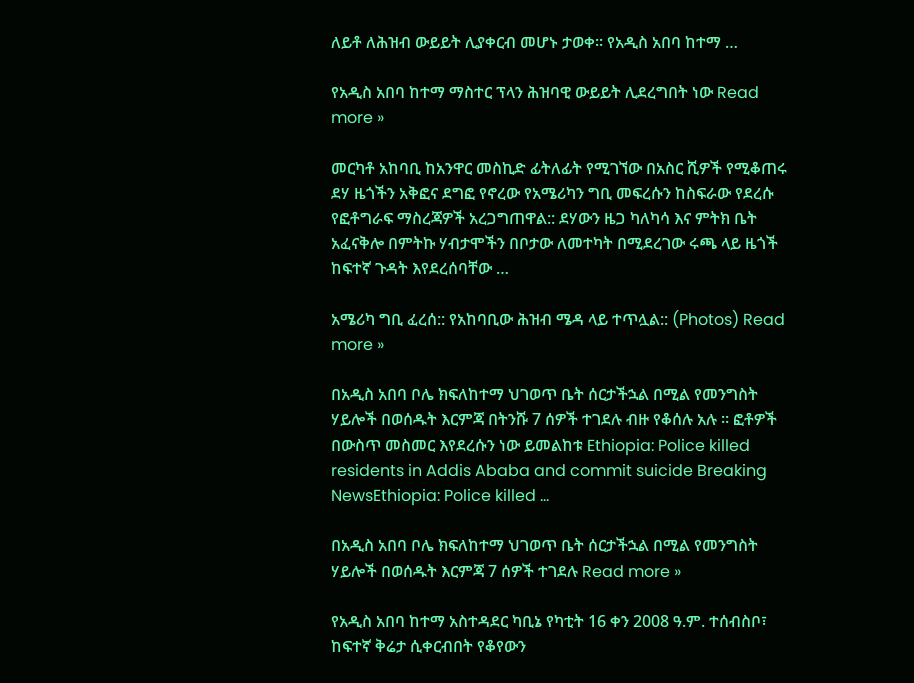ለይቶ ለሕዝብ ውይይት ሊያቀርብ መሆኑ ታወቀ፡፡ የአዲስ አበባ ከተማ …

የአዲስ አበባ ከተማ ማስተር ፕላን ሕዝባዊ ውይይት ሊደረግበት ነው Read more »

መርካቶ አከባቢ ከአንዋር መስኪድ ፊትለፊት የሚገኘው በአስር ሺዎች የሚቆጠሩ ደሃ ዜጎችን አቅፎና ደግፎ የኖረው የአሜሪካን ግቢ መፍረሱን ከስፍራው የደረሱ የፎቶግራፍ ማስረጃዎች አረጋግጠዋል:: ደሃውን ዜጋ ካለካሳ እና ምትክ ቤት አፈናቅሎ በምትኩ ሃብታሞችን በቦታው ለመተካት በሚደረገው ሩጫ ላይ ዜጎች ከፍተኛ ጉዳት እየደረሰባቸው …

አሜሪካ ግቢ ፈረሰ:: የአከባቢው ሕዝብ ሜዳ ላይ ተጥሏል:: (Photos) Read more »

በአዲስ አበባ ቦሌ ክፍለከተማ ህገወጥ ቤት ሰርታችኋል በሚል የመንግስት ሃይሎች በወሰዱት እርምጃ በትንሹ 7 ሰዎች ተገደሉ ብዙ የቆሰሉ አሉ ። ፎቶዎች በውስጥ መስመር እየደረሱን ነው ይመልከቱ Ethiopia: Police killed residents in Addis Ababa and commit suicide Breaking NewsEthiopia: Police killed …

በአዲስ አበባ ቦሌ ክፍለከተማ ህገወጥ ቤት ሰርታችኋል በሚል የመንግስት ሃይሎች በወሰዱት እርምጃ 7 ሰዎች ተገደሉ Read more »

የአዲስ አበባ ከተማ አስተዳደር ካቢኔ የካቲት 16 ቀን 2008 ዓ.ም. ተሰብስቦ፣ ከፍተኛ ቅሬታ ሲቀርብበት የቆየውን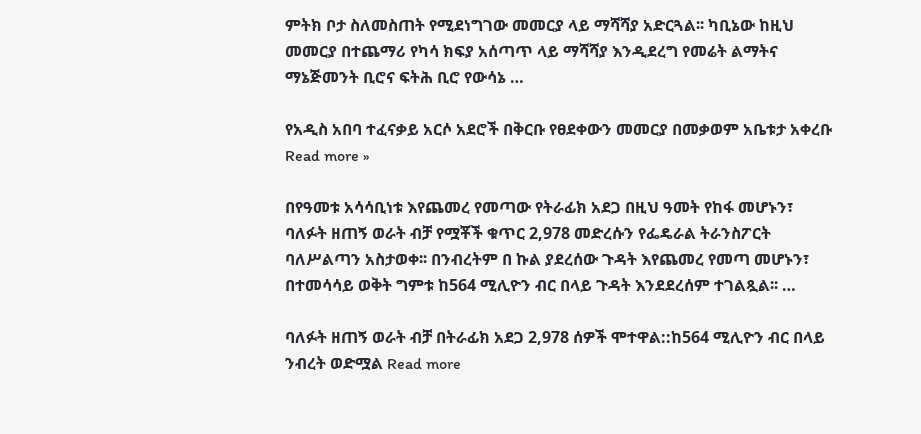ምትክ ቦታ ስለመስጠት የሚደነግገው መመርያ ላይ ማሻሻያ አድርጓል፡፡ ካቢኔው ከዚህ መመርያ በተጨማሪ የካሳ ክፍያ አሰጣጥ ላይ ማሻሻያ እንዲደረግ የመሬት ልማትና ማኔጅመንት ቢሮና ፍትሕ ቢሮ የውሳኔ …

የአዲስ አበባ ተፈናቃይ አርሶ አደሮች በቅርቡ የፀደቀውን መመርያ በመቃወም አቤቱታ አቀረቡ Read more »

በየዓመቱ አሳሳቢነቱ እየጨመረ የመጣው የትራፊክ አደጋ በዚህ ዓመት የከፋ መሆኑን፣ ባለፉት ዘጠኝ ወራት ብቻ የሟቾች ቁጥር 2,978 መድረሱን የፌዴራል ትራንስፖርት ባለሥልጣን አስታወቀ፡፡ በንብረትም በ ኩል ያደረሰው ጉዳት እየጨመረ የመጣ መሆኑን፣ በተመሳሳይ ወቅት ግምቱ ከ564 ሚሊዮን ብር በላይ ጉዳት እንደደረሰም ተገልጿል፡፡ …

ባለፉት ዘጠኝ ወራት ብቻ በትራፊክ አደጋ 2,978 ሰዎች ሞተዋል::ከ564 ሚሊዮን ብር በላይ ንብረት ወድሟል Read more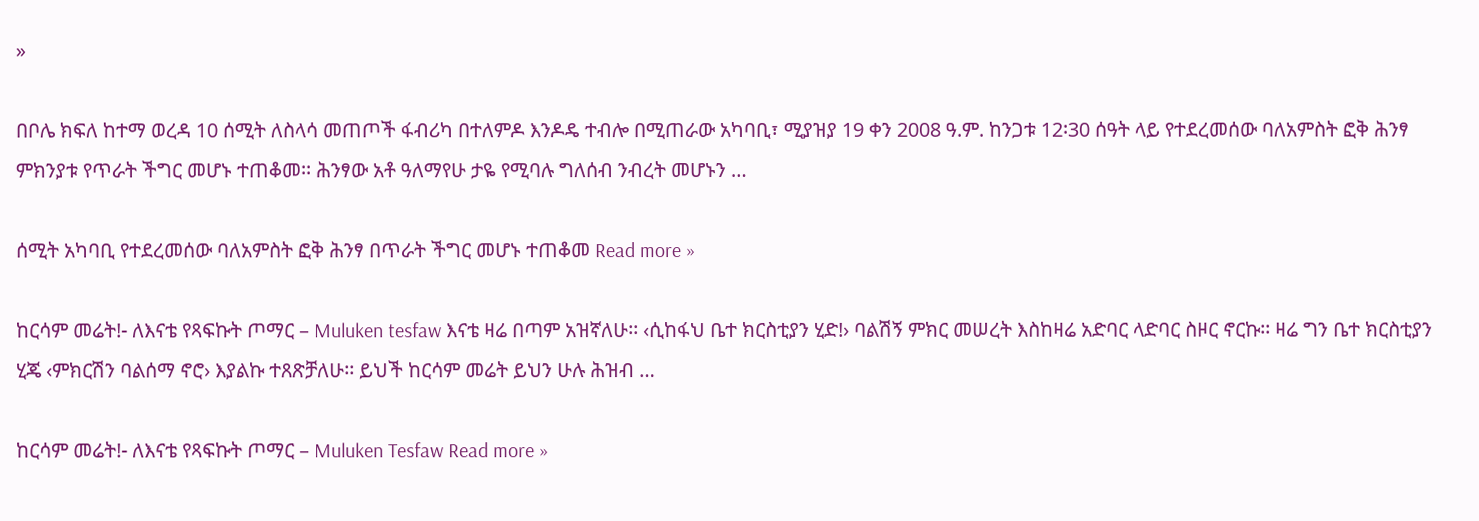»

በቦሌ ክፍለ ከተማ ወረዳ 10 ሰሚት ለስላሳ መጠጦች ፋብሪካ በተለምዶ እንዶዴ ተብሎ በሚጠራው አካባቢ፣ ሚያዝያ 19 ቀን 2008 ዓ.ም. ከንጋቱ 12፡30 ሰዓት ላይ የተደረመሰው ባለአምስት ፎቅ ሕንፃ ምክንያቱ የጥራት ችግር መሆኑ ተጠቆመ፡፡ ሕንፃው አቶ ዓለማየሁ ታዬ የሚባሉ ግለሰብ ንብረት መሆኑን …

ሰሚት አካባቢ የተደረመሰው ባለአምስት ፎቅ ሕንፃ በጥራት ችግር መሆኑ ተጠቆመ Read more »

ከርሳም መሬት!- ለእናቴ የጻፍኩት ጦማር – Muluken tesfaw እናቴ ዛሬ በጣም አዝኛለሁ፡፡ ‹ሲከፋህ ቤተ ክርስቲያን ሂድ!› ባልሽኝ ምክር መሠረት እስከዛሬ አድባር ላድባር ስዞር ኖርኩ፡፡ ዛሬ ግን ቤተ ክርስቲያን ሂጄ ‹ምክርሽን ባልሰማ ኖሮ› እያልኩ ተጸጽቻለሁ፡፡ ይህች ከርሳም መሬት ይህን ሁሉ ሕዝብ …

ከርሳም መሬት!- ለእናቴ የጻፍኩት ጦማር – Muluken Tesfaw Read more »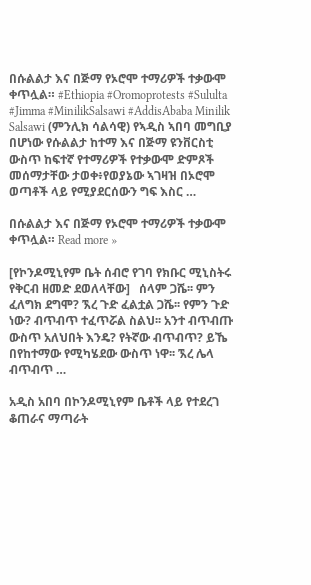በሱልልታ እና በጅማ የኦሮሞ ተማሪዎች ተቃውሞ ቀጥሏል። #Ethiopia #Oromoprotests #Sululta #Jimma #MinilikSalsawi #AddisAbaba Minilik Salsawi (ምንሊክ ሳልሳዊ) የኣዲስ ኣበባ መግቢያ በሆነው የሱልልታ ከተማ እና በጅማ ዩንቨርስቲ ውስጥ ከፍተኛ የተማሪዎች የተቃውሞ ድምጾች መሰማታቸው ታወቀ፥የወያኔው ኣገዛዝ በኦሮሞ ወጣቶች ላይ የሚያደርሰውን ግፍ እስር …

በሱልልታ እና በጅማ የኦሮሞ ተማሪዎች ተቃውሞ ቀጥሏል። Read more »

[የኮንዶሚኒየም ቤት ሰብሮ የገባ የክቡር ሚኒስትሩ የቅርብ ዘመድ ደወለላቸው]   ሰላም ጋሼ፡፡ ምን ፈለግክ ደግሞ? ኧረ ጉድ ፈልቷል ጋሼ፡፡ የምን ጉድ ነው? ብጥብጥ ተፈጥሯል ስልህ፡፡ አንተ ብጥብጡ ውስጥ አለህበት እንዴ? የትኛው ብጥብጥ? ይኼ በየከተማው የሚካሄደው ውስጥ ነዋ፡፡ ኧረ ሌላ ብጥብጥ …

አዲስ አበባ በኮንዶሚኒየም ቤቶች ላይ የተደረገ ቆጠራና ማጣራት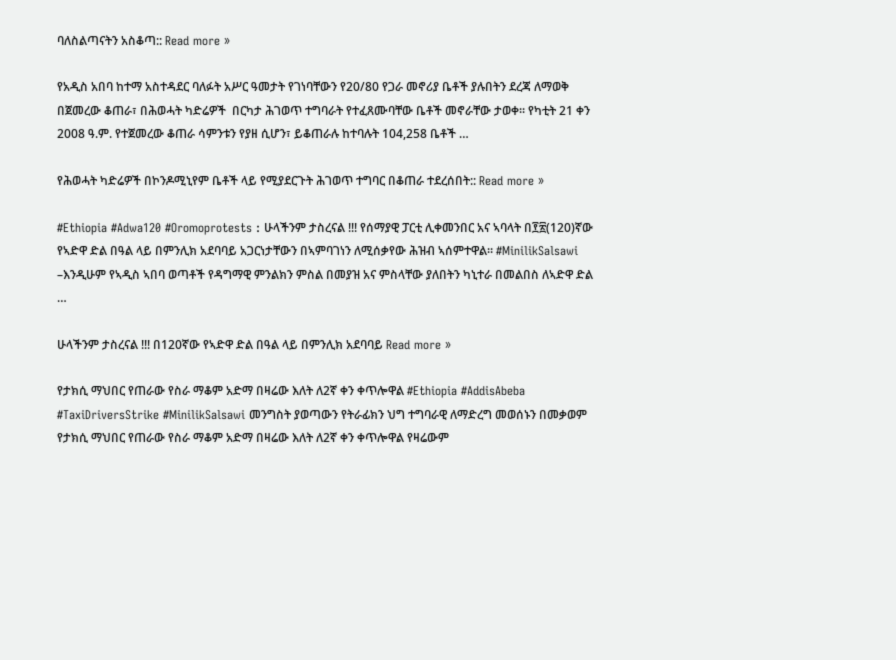ባለስልጣናትን አስቆጣ:: Read more »

የአዲስ አበባ ከተማ አስተዳደር ባለፉት አሥር ዓመታት የገነባቸውን የ20/80 የጋራ መኖሪያ ቤቶች ያሉበትን ደረጃ ለማወቅ በጀመረው ቆጠራ፣ በሕወሓት ካድሬዎች  በርካታ ሕገወጥ ተግባራት የተፈጸሙባቸው ቤቶች መኖራቸው ታወቀ፡፡ የካቲት 21 ቀን 2008 ዓ.ም. የተጀመረው ቆጠራ ሳምንቱን የያዘ ሲሆን፣ ይቆጠራሉ ከተባሉት 104,258 ቤቶች …

የሕወሓት ካድሬዎች በኮንዶሚኒየም ቤቶች ላይ የሚያደርጉት ሕገወጥ ተግባር በቆጠራ ተደረሰበት:: Read more »

#Ethiopia #Adwa120 #Oromoprotests : ሁላችንም ታስረናል !!! የሰማያዊ ፓርቲ ሊቀመንበር አና ኣባላት በ፻፳(120)ኛው የኣድዋ ድል በዓል ላይ በምንሊክ አደባባይ አጋርነታቸውን በኣምባገነን ለሚሰቃየው ሕዝብ ኣሰምተዋል። #MinilikSalsawi –እንዲሁም የኣዲስ ኣበባ ወጣቶች የዳግማዊ ምንልክን ምስል በመያዝ አና ምስላቸው ያለበትን ካኒተራ በመልበስ ለኣድዋ ድል …

ሁላችንም ታስረናል !!! በ120ኛው የኣድዋ ድል በዓል ላይ በምንሊክ አደባባይ Read more »

የታክሲ ማህበር የጠራው የስራ ማቆም አድማ በዛሬው እለት ለ2ኛ ቀን ቀጥሎዋል #Ethiopia #AddisAbeba #TaxiDriversStrike #MinilikSalsawi መንግስት ያወጣውን የትራፊክን ህግ ተግባራዊ ለማድረግ መወሰኑን በመቃወም የታክሲ ማህበር የጠራው የስራ ማቆም አድማ በዛሬው እለት ለ2ኛ ቀን ቀጥሎዋል የዛሬውም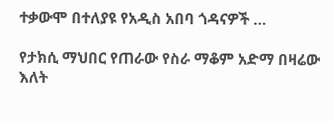ተቃውሞ በተለያዩ የአዲስ አበባ ጎዳናዎች …

የታክሲ ማህበር የጠራው የስራ ማቆም አድማ በዛሬው እለት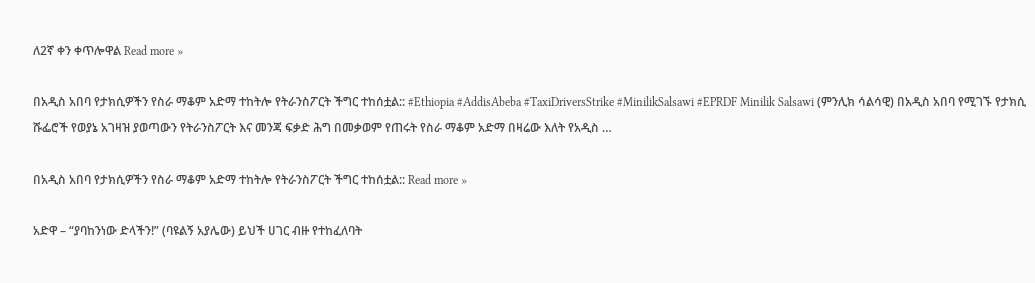ለ2ኛ ቀን ቀጥሎዋል Read more »

በአዲስ አበባ የታክሲዎችን የስራ ማቆም አድማ ተከትሎ የትራንስፖርት ችግር ተከሰቷል:: #Ethiopia #AddisAbeba #TaxiDriversStrike #MinilikSalsawi #EPRDF Minilik Salsawi (ምንሊክ ሳልሳዊ) በአዲስ አበባ የሚገኙ የታክሲ ሹፌሮች የወያኔ አገዛዝ ያወጣውን የትራንስፖርት እና መንጃ ፍቃድ ሕግ በመቃወም የጠሩት የስራ ማቆም አድማ በዛሬው እለት የአዲስ …

በአዲስ አበባ የታክሲዎችን የስራ ማቆም አድማ ተከትሎ የትራንስፖርት ችግር ተከሰቷል:: Read more »

አድዋ – “ያባከንነው ድላችን!” (ባዩልኝ አያሌው) ይህች ሀገር ብዙ የተከፈለባት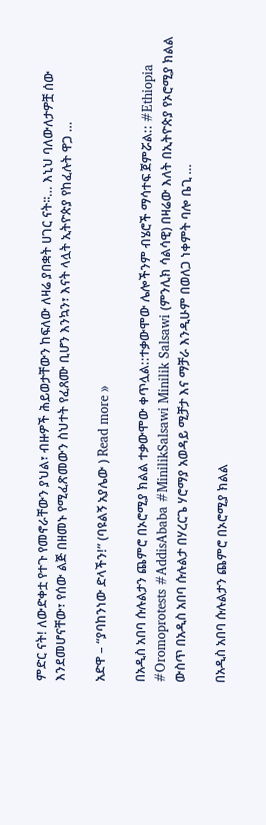ምድር ናት! ለውድቀቷ የተጉ የመኖራቸውን ያህል፣ ብዙዎች ሕይወታቸውን ከፍለው ለዛሬ ያበቋት ሀገር ናት፡፡… እኒህ ባለውለታዎቿ ሰው እንደመሆናቸው፣ የሰው ልጅ በዘመኑ የሚፈጽመውን ስህተት የፈጸሙ ቢሆን እንኳን፣ እናት ላሏት ኢትዮጵያ የከፈሉት ዋጋ …

አድዋ – “ያባከንነው ድላችን!” (ባዩልኝ አያሌው ) Read more »

በአዲስ አበባ ሱሉልታን ጨምሮ በኦሮሚያ ክልል ተቃውሞው ቀጥሏል::ተቃውሞው ሌሎችንም ብሄሮች ማሳተፍ ጀምሯል:: #Ethiopia #Oromoprotests #AddisAbaba #MinilikSalsawi Minilik Salsawi (ምንሊክ ሳልሳዊ) በዛሬው እለት በኢትዮጵያ የኦሮሚያ ክልል ውስጥ በአዲስ አበባ ሱሉልታ በሃረርጌ ሃሮማያ አወዳይ ሚቻታ እና ማቻራ እንዲሁም በወለጋ ነቀምት ባሎ ቤጊ …

በአዲስ አበባ ሱሉልታን ጨምሮ በኦሮሚያ ክልል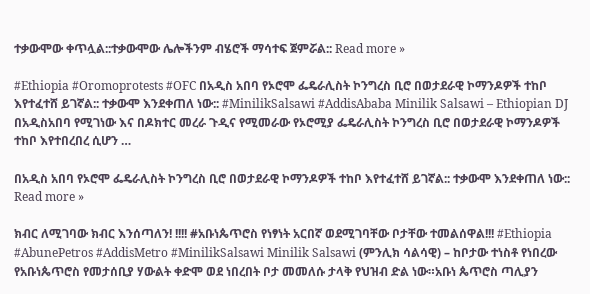ተቃውሞው ቀጥሏል::ተቃውሞው ሌሎችንም ብሄሮች ማሳተፍ ጀምሯል:: Read more »

#Ethiopia #Oromoprotests #OFC በአዲስ አበባ የኦሮሞ ፌዴራሊስት ኮንግረስ ቢሮ በወታደራዊ ኮማንዶዎች ተከቦ እየተፈተሸ ይገኛል:: ተቃውሞ እንደቀጠለ ነው:: #MinilikSalsawi #AddisAbaba Minilik Salsawi – Ethiopian DJ በአዲስአበባ የሚገነው እና በዶክተር መረራ ጉዲና የሚመራው የኦሮሚያ ፌዴራሊስት ኮንግረስ ቢሮ በወታደራዊ ኮማንዶዎች ተከቦ እየተበረበረ ሲሆን …

በአዲስ አበባ የኦሮሞ ፌዴራሊስት ኮንግረስ ቢሮ በወታደራዊ ኮማንዶዎች ተከቦ እየተፈተሸ ይገኛል:: ተቃውሞ እንደቀጠለ ነው::  Read more »

ክብር ለሚገባው ክብር እንሰጣለን! !!!! #አቡነጴጥሮስ የነፃነት አርበኛ ወደሚገባቸው ቦታቸው ተመልሰዋል!!! #Ethiopia #AbunePetros #AddisMetro #MinilikSalsawi Minilik Salsawi (ምንሊክ ሳልሳዊ) – ከቦታው ተነስቶ የነበረው የአቡነጴጥሮስ የመታሰቢያ ሃውልት ቀድሞ ወደ ነበረበት ቦታ መመለሱ ታላቅ የህዝብ ድል ነው።አቡነ ጴጥሮስ ጣሊያን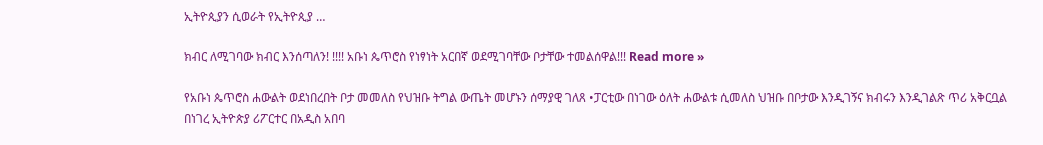ኢትዮጲያን ሲወራት የኢትዮጲያ …

ክብር ለሚገባው ክብር እንሰጣለን! !!!! አቡነ ጴጥሮስ የነፃነት አርበኛ ወደሚገባቸው ቦታቸው ተመልሰዋል!!! Read more »

የአቡነ ጴጥሮስ ሐውልት ወደነበረበት ቦታ መመለስ የህዝቡ ትግል ውጤት መሆኑን ሰማያዊ ገለጸ •ፓርቲው በነገው ዕለት ሐውልቱ ሲመለስ ህዝቡ በቦታው እንዲገኝና ክብሩን እንዲገልጽ ጥሪ አቅርቧል በነገረ ኢትዮጵያ ሪፖርተር በአዲስ አበባ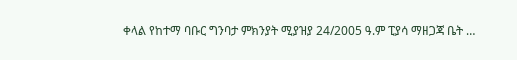ቀላል የከተማ ባቡር ግንባታ ምክንያት ሚያዝያ 24/2005 ዓ.ም ፒያሳ ማዘጋጃ ቤት …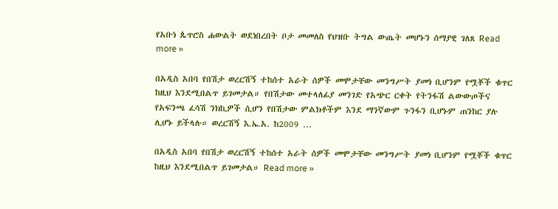የአቡነ ጴጥሮስ ሐውልት ወደነበረበት ቦታ መመለስ የህዝቡ ትግል ውጤት መሆኑን ሰማያዊ ገለጸ Read more »

በአዲስ አበባ የበሽታ ወረርሽኝ ተከሰተ አራት ሰዎች መሞታቸው መንግሥት ያመነ ቢሆንም የሟቾች ቁጥር ከዚህ እንደሚበልጥ ይገመታል። የበሽታው መተላለፊያ መንገድ የአጭር ርቀት የትንፋሽ ልውውጦችና የአፍንጫ ፈሳሽ ንክኪዎች ሲሆን የበሽታው ምልክቶችም እንደ ማንኛውም ጉንፋን ቢሆኑም ጠንከር ያሉ ሊሆኑ ይችላሉ። ወረርሽኝ እ.ኤ.አ. ከ2009 …

በአዲስ አበባ የበሽታ ወረርሽኝ ተከሰተ አራት ሰዎች መሞታቸው መንግሥት ያመነ ቢሆንም የሟቾች ቁጥር ከዚህ እንደሚበልጥ ይገመታል። Read more »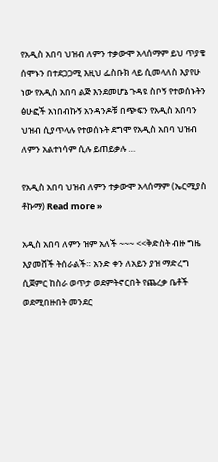የአዲስ አበባ ህዝብ ለምን ተቃውሞ አላሰማም ይህ ጥያቄ ሰሞኑን በተደጋጋሚ እዚህ ፌስቡክ ላይ ሲመላለስ እያየሁ ነው የአዲስ አበባ ልጅ እንደመሆኔ ጉዳዩ ስቦኝ የተወሰኑትን ፅሁፎች አነበብኩኝ አንዳንዶቹ በጭፍን የአዲስ አበባን ህዝብ ሲያጥላሉ የተወሰኑት ደግሞ የአዲስ አበባ ህዝብ ለምን አልተነሳም ሲሉ ይጠይቃሉ …

የአዲስ አበባ ህዝብ ለምን ተቃውሞ አላሰማም (ኤርሚያስ ቶኩማ) Read more »

አዲስ አበባ ለምን ዝም አለች ~~~ <<ቅድስት ብዙ ግዜ እያመሸች ትሰራልች። አንድ ቀን ለአይን ያዝ ማድረግ ሲጀምር ከስራ ወጥታ ወደምትኖርበት የጨረቃ ቤቶች ወደሚበዙበት መንደር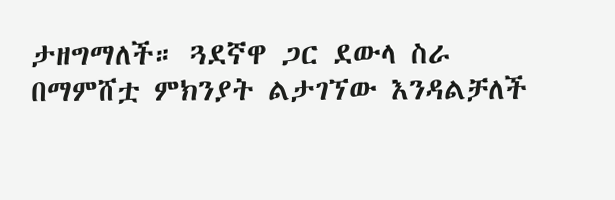ታዘግማለች። ጓደኛዋ ጋር ደውላ ስራ በማምሸቷ ምክንያት ልታገኘው እንዳልቻለች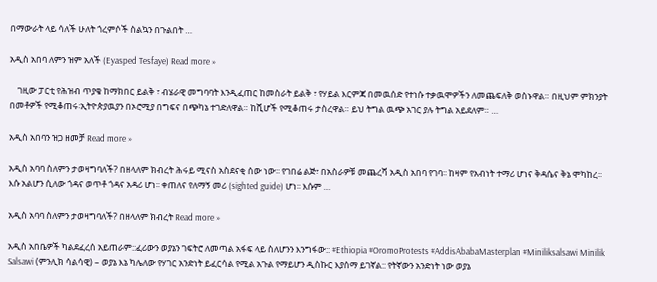በማውራት ላይ ሳለች ሁለት ጎረምሶች ስልኳን በጉልበት …

አዲስ አበባ ለምን ዝም አለች (Eyasped Tesfaye) Read more »

    ገዚው ፓርቲ የሕዝብ ጥያቄ ከማክበር ይልቅ ፣ ብሄራዊ መግባባት እንዲፈጠር ከመስራት ይልቅ ፣ የሃይል እርምጃ በመዉሰድ የተነሱ ተቃዉሞዎችን ለመጨፍለቅ ወስኑዋል። በዚህም ምክንያት በመቶዎች የሚቆጠሩ፡ኢትዮጵያዉያን በኦሮሚያ በግፍና በጭካኔ ተገድለዋል። ከሺሆች የሚቆጠሩ ታስረዋል። ይህ ትግል ዉጭ አገር ያሉ ትግል አይደለም። …

አዲስ አበባን ዝጋ ዘመቻ Read more »

አዲስ አባባ ስለምን ታወዛግባለች? በዘላለም ክብረት ሕሩይ ሚናስ አስደናቂ ሰው ነው፡፡ የገበሬ ልጅ፣ በአስራዎቹ መጨረሻ አዲስ አበባ የገባ፡፡ ከዛም የአብነት ተማሪ ሆነና ቅዳሴና ቅኔ ሞካከረ፡፡ እሱ አልሆን ሲለው ጎዳና ወጥቶ ጎዳና አዳሪ ሆነ፡፡ ቀጠለና የለማኝ መሪ (sighted guide) ሆነ፡፡ እሱም …

አዲስ አባባ ስለምን ታወዛግባለች? በዘላለም ክብረት Read more »

አዲስ አበቤዎች ካልደፈረሰ አይጠራም::ፈሪውን ወያኔን ገፍትሮ ለመጣል አፋፍ ላይ ስለሆንን እንግፋው:: #Ethiopia #OromoProtests #AddisAbabaMasterplan #Miniliksalsawi Minilik Salsawi (ምንሊክ ሳልሳዊ) – ወያኔ እኔ ካሌለው የሃገር አንድነት ይፈርሳል የሚል አጉል የማይሆን ዲስኩር እያሰማ ይገኛል:: የትኛውን አንድነት ነው ወያኔ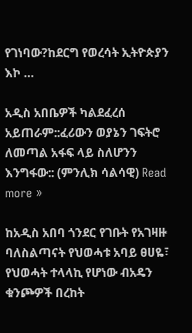የገነባው?ከደርግ የወረሳት ኢትዮጵያን እኮ …

አዲስ አበቤዎች ካልደፈረሰ አይጠራም::ፈሪውን ወያኔን ገፍትሮ ለመጣል አፋፍ ላይ ስለሆንን እንግፋው:: (ምንሊክ ሳልሳዊ) Read more »

ከአዲስ አበባ ጎንደር የገቡት የአገዛዙ ባለስልጣናት የህወሓቱ አባይ ፀሀዬ፣ የህወሓት ተላላኪ የሆነው ብአዴን ቁንጮዎች በረከት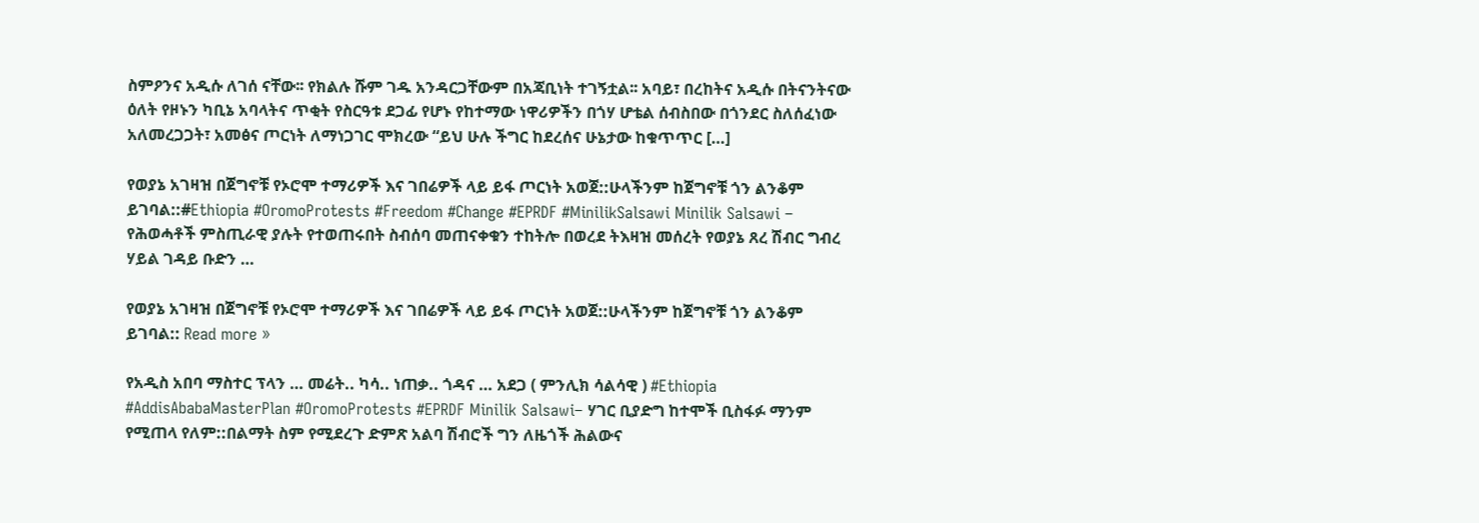ስምዖንና አዲሱ ለገሰ ናቸው፡፡ የክልሉ ሹም ገዱ አንዳርጋቸውም በአጃቢነት ተገኝቷል፡፡ አባይ፣ በረከትና አዲሱ በትናንትናው ዕለት የዞኑን ካቢኔ አባላትና ጥቂት የስርዓቱ ደጋፊ የሆኑ የከተማው ነዋሪዎችን በጎሃ ሆቴል ሰብስበው በጎንደር ስለሰፈነው አለመረጋጋት፣ አመፅና ጦርነት ለማነጋገር ሞክረው “ይህ ሁሉ ችግር ከደረሰና ሁኔታው ከቁጥጥር […]

የወያኔ አገዛዝ በጀግኖቹ የኦሮሞ ተማሪዎች እና ገበሬዎች ላይ ይፋ ጦርነት አወጀ::ሁላችንም ከጀግኖቹ ጎን ልንቆም ይገባል::#Ethiopia #OromoProtests #Freedom #Change #EPRDF #MinilikSalsawi Minilik Salsawi – የሕወሓቶች ምስጢራዊ ያሉት የተወጠሩበት ስብሰባ መጠናቀቁን ተከትሎ በወረደ ትእዛዝ መሰረት የወያኔ ጸረ ሽብር ግብረ ሃይል ገዳይ ቡድን …

የወያኔ አገዛዝ በጀግኖቹ የኦሮሞ ተማሪዎች እና ገበሬዎች ላይ ይፋ ጦርነት አወጀ::ሁላችንም ከጀግኖቹ ጎን ልንቆም ይገባል:: Read more »

የአዲስ አበባ ማስተር ፕላን … መሬት.. ካሳ.. ነጠቃ.. ጎዳና … አደጋ ( ምንሊክ ሳልሳዊ ) #Ethiopia #AddisAbabaMasterPlan #OromoProtests #EPRDF Minilik Salsawi– ሃገር ቢያድግ ከተሞች ቢስፋፉ ማንም የሚጠላ የለም::በልማት ስም የሚደረጉ ድምጽ አልባ ሽብሮች ግን ለዜጎች ሕልውና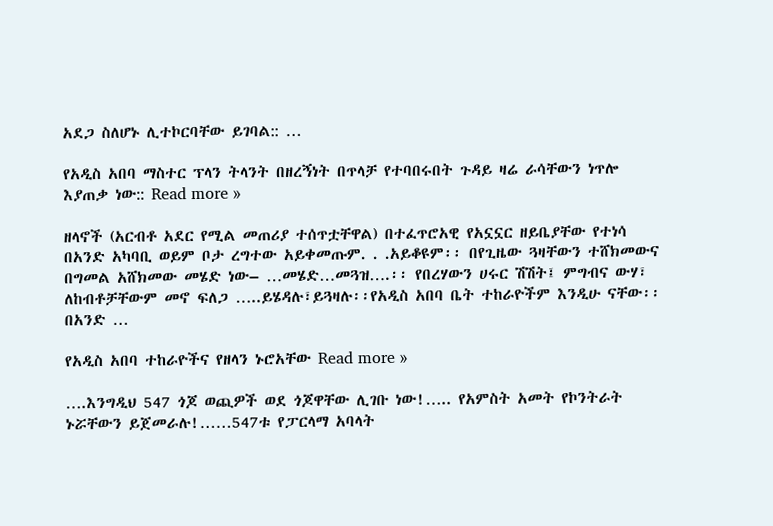አደጋ ስለሆኑ ሊተኮርባቸው ይገባል:: …

የአዲስ አበባ ማስተር ፕላን ትላንት በዘረኝነት በጥላቻ የተባበሩበት ጉዳይ ዛሬ ራሳቸውን ነጥሎ እያጠቃ ነው:: Read more »

ዘላኖች (አርብቶ አደር የሚል መጠሪያ ተሰጥቷቸዋል) በተፈጥሮአዊ የአኗኗር ዘይቤያቸው የተነሳ በአንድ አካባቢ ወይም ቦታ ረግተው አይቀመጡም. . .አይቆዩም፡፡ በየጊዜው ጓዛቸውን ተሸክመውና  በግመል አሸክመው መሄድ ነው– …መሄድ…መጓዝ….፡፡ የበረሃውን ሀሩር ሽሽት፤ ምግብና ውሃ፣ ለከብቶቻቸውም መኖ ፍለጋ …..ይሄዳሉ፣ይጓዛሉ፡፡የአዲስ አበባ ቤት ተከራዮችም እንዲሁ ናቸው፡፡ በአንድ …

የአዲስ አበባ ተከራዮችና የዘላን ኑሮአቸው Read more »

….እንግዲህ 547 ጎጆ ወጪዎች ወደ ጎጆዋቸው ሊገቡ ነው!….. የአምስት አመት የኮንትራት ኑሯቸውን ይጀመራሉ!……547ቱ የፓርላማ አባላት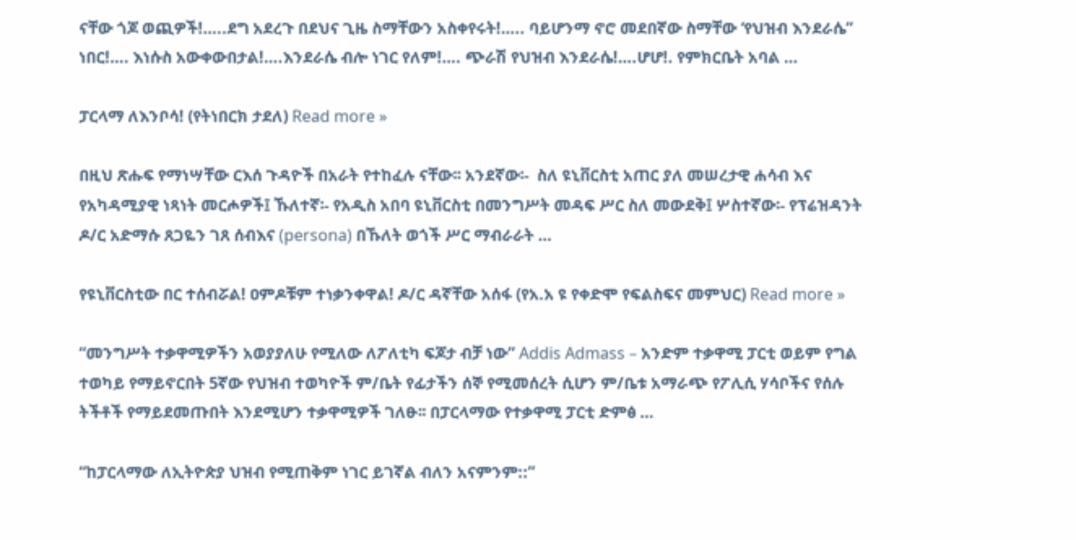ናቸው ጎጆ ወጪዎች!…..ደግ አደረጉ በደህና ጊዜ ስማቸውን አስቀየሩት!….. ባይሆንማ ኖሮ መደበኛው ስማቸው ‘የህዝብ እንደራሴ” ነበር!…. እነሱስ አውቀውበታል!….እንደራሴ ብሎ ነገር የለም!…. ጭራሽ የህዝብ እንደራሴ!….ሆሆ!. የምክርቤት አባል …

ፓርላማ ለእንቦሳ! (የትነበርክ ታደለ) Read more »

በዚህ ጽሑፍ የማነሣቸው ርእሰ ጉዳዮች በአራት የተከፈሉ ናቸው፡፡ አንደኛው፡-  ስለ ዩኒቨርስቲ አጠር ያለ መሠረታዊ ሐሳብ እና የአካዳሚያዊ ነጻነት መርሖዎች፤ ኹለተኛ፡- የአዲስ አበባ ዩኒቨርስቲ በመንግሥት መዳፍ ሥር ስለ መውደቅ፤ ሦስተኛው፡- የፕሬዝዳንት ዶ/ር አድማሱ ጸጋዬን ገጸ ሰብእና (persona) በኹለት ወጎች ሥር ማብራራት …

የዩኒቨርስቲው በር ተሰብሯል! ዐምዶቹም ተነቃንቀዋል! ዶ/ር ዳኛቸው አሰፋ (የአ.አ ዩ የቀድሞ የፍልስፍና መምህር) Read more »

“መንግሥት ተቃዋሚዎችን አወያያለሁ የሚለው ለፖለቲካ ፍጆታ ብቻ ነው” Addis Admass – አንድም ተቃዋሚ ፓርቲ ወይም የግል ተወካይ የማይኖርበት 5ኛው የህዝብ ተወካዮች ም/ቤት የፊታችን ሰኞ የሚመሰረት ሲሆን ም/ቤቱ አማራጭ የፖሊሲ ሃሳቦችና የሰሉ ትችቶች የማይደመጡበት እንደሚሆን ተቃዋሚዎች ገለፁ፡፡ በፓርላማው የተቃዋሚ ፓርቲ ድምፅ …

“ከፓርላማው ለኢትዮጵያ ህዝብ የሚጠቅም ነገር ይገኛል ብለን አናምንም::”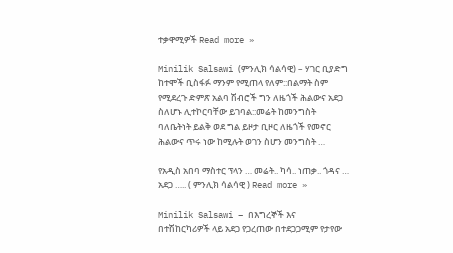ተቃዋሚዎች Read more »

Minilik Salsawi (ምንሊክ ሳልሳዊ) – ሃገር ቢያድግ ከተሞች ቢስፋፉ ማንም የሚጠላ የለም::በልማት ስም የሚደረጉ ድምጽ አልባ ሽብሮች ግን ለዜጎች ሕልውና አደጋ ስለሆኑ ሊተኮርባቸው ይገባል::መሬት ከመንግስት ባለቤትነት ይልቅ ወደ ግል ይዞታ ቢዞር ለዜጎች የመኖር ሕልውና ጥሩ ነው ከሚሉት ወገን ስሆን መንግስት …

የአዲስ አበባ ማስተር ፕላን … መሬት.. ካሳ.. ነጠቃ.. ጎዳና … አደጋ ….. ( ምንሊክ ሳልሳዊ ) Read more »

Minilik Salsawi – በእግረኞች እና በተሽከርካሪዎች ላይ አደጋ የጋረጠው በተደጋጋሚም የታየው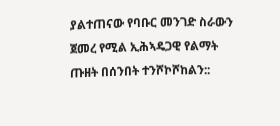ያልተጠናው የባቡር መንገድ ስራውን ጀመረ የሚል ኢሕኣዴጋዊ የልማት ጡዘት በሰንበት ተንሾኮሾከልን::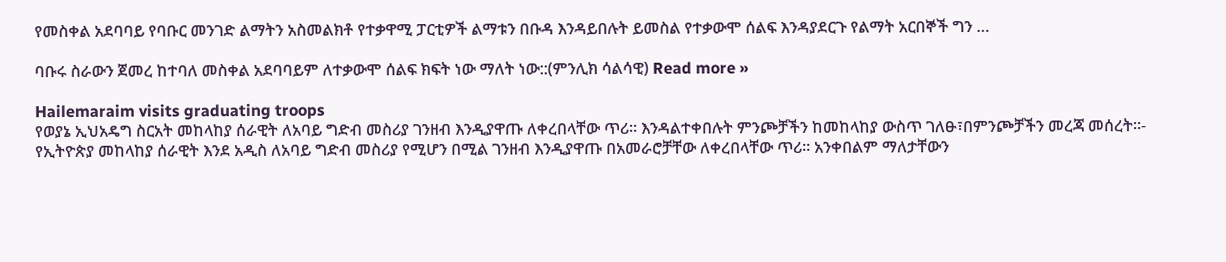የመስቀል አደባባይ የባቡር መንገድ ልማትን አስመልክቶ የተቃዋሚ ፓርቲዎች ልማቱን በቡዳ እንዳይበሉት ይመስል የተቃውሞ ሰልፍ እንዳያደርጉ የልማት አርበኞች ግን …

ባቡሩ ስራውን ጀመረ ከተባለ መስቀል አደባባይም ለተቃውሞ ሰልፍ ክፍት ነው ማለት ነው::(ምንሊክ ሳልሳዊ) Read more »

Hailemaraim visits graduating troops
የወያኔ ኢህአዴግ ስርአት መከላከያ ሰራዊት ለአባይ ግድብ መስሪያ ገንዘብ እንዲያዋጡ ለቀረበላቸው ጥሪ። እንዳልተቀበሉት ምንጮቻችን ከመከላከያ ውስጥ ገለፁ፣በምንጮቻችን መረጃ መሰረት።- የኢትዮጵያ መከላከያ ሰራዊት እንደ አዲስ ለአባይ ግድብ መስሪያ የሚሆን በሚል ገንዘብ እንዲያዋጡ በአመራሮቻቸው ለቀረበላቸው ጥሪ። አንቀበልም ማለታቸውን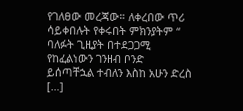የገለፀው መረጃው። ለቀረበው ጥሪ ሳይቀበሉት የቀሩበት ምክንያትም “ ባለፉት ጊዚያት በተደጋጋሚ የከፈልነውን ገንዘብ ቦንድ ይሰጣቸኋል ተብለን እስከ አሁን ድረስ […]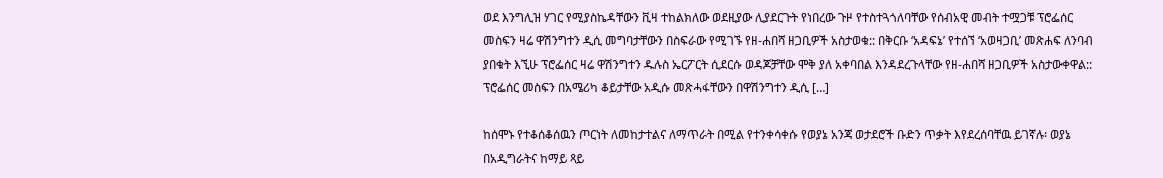ወደ እንግሊዝ ሃገር የሚያስኬዳቸውን ቪዛ ተከልክለው ወደዚያው ሊያደርጉት የነበረው ጉዞ የተስተጓጎለባቸው የሰብአዊ መብት ተሟጋቹ ፕሮፌሰር መስፍን ዛሬ ዋሽንግተን ዲሲ መግባታቸውን በስፍራው የሚገኙ የዘ-ሐበሻ ዘጋቢዎች አስታወቁ:: በቅርቡ ‘አዳፍኔ’ የተሰኘ ‘አወዛጋቢ’ መጽሐፍ ለንባብ ያበቁት እኚሁ ፕሮፌሰር ዛሬ ዋሽንግተን ዱሉስ ኤርፖርት ሲደርሱ ወዳጆቻቸው ሞቅ ያለ አቀባበል እንዳደረጉላቸው የዘ-ሐበሻ ዘጋቢዎች አስታውቀዋል:: ፕሮፌሰር መስፍን በአሜሪካ ቆይታቸው አዲሱ መጽሓፋቸውን በዋሽንግተን ዲሲ […]

ከሰሞኑ የተቆሰቆሰዉን ጦርነት ለመከታተልና ለማጥራት በሚል የተንቀሳቀሱ የወያኔ አንጃ ወታደሮች ቡድን ጥቃት እየደረሰባቸዉ ይገኛሉ፡ ወያኔ በአዲግራትና ከማይ ጻይ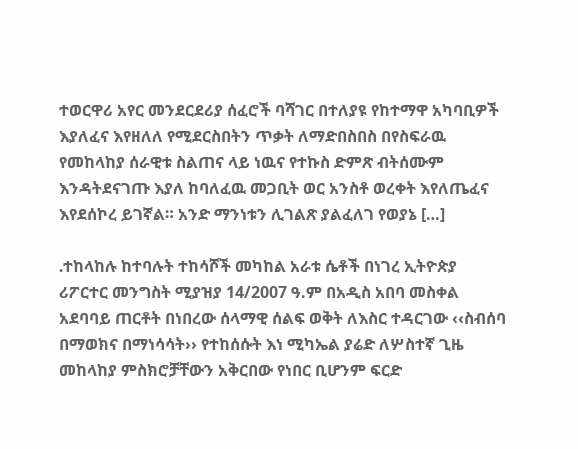ተወርዋሪ አየር መንደርደሪያ ሰፈሮች ባሻገር በተለያዩ የከተማዋ አካባቢዎች እያለፈና እየዘለለ የሚደርስበትን ጥቃት ለማድበስበስ በየስፍራዉ የመከላከያ ሰራዊቱ ስልጠና ላይ ነዉና የተኩስ ድምጽ ብትሰሙም እንዳትደናገጡ እያለ ከባለፈዉ መጋቢት ወር አንስቶ ወረቀት እየለጤፈና እየደሰኮረ ይገኛል። አንድ ማንነቱን ሊገልጽ ያልፈለገ የወያኔ […]

᎐ተከላከሉ ከተባሉት ተከሳሾች መካከል አራቱ ሴቶች በነገረ ኢትዮጵያ ሪፖርተር መንግስት ሚያዝያ 14/2007 ዓ.ም በአዲስ አበባ መስቀል አደባባይ ጠርቶት በነበረው ሰላማዊ ሰልፍ ወቅት ለእስር ተዳርገው ‹‹ስብሰባ በማወክና በማነሳሳት›› የተከሰሱት እነ ሚካኤል ያሬድ ለሦስተኛ ጊዜ መከላከያ ምስክሮቻቸውን አቅርበው የነበር ቢሆንም ፍርድ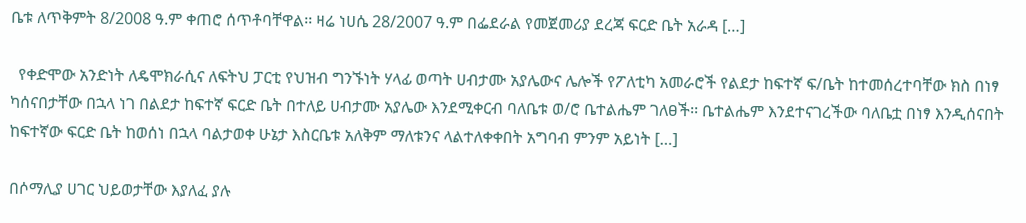ቤቱ ለጥቅምት 8/2008 ዓ.ም ቀጠሮ ሰጥቶባቸዋል፡፡ ዛሬ ነሀሴ 28/2007 ዓ.ም በፌደራል የመጀመሪያ ደረጃ ፍርድ ቤት አራዳ […]

  የቀድሞው አንድነት ለዴሞክራሲና ለፍትህ ፓርቲ የህዝብ ግንኙነት ሃላፊ ወጣት ሀብታሙ አያሌውና ሌሎች የፖለቲካ አመራሮች የልደታ ከፍተኛ ፍ/ቤት ከተመሰረተባቸው ክስ በነፃ ካሰናበታቸው በኋላ ነገ በልደታ ከፍተኛ ፍርድ ቤት በተለይ ሀብታሙ አያሌው እንደሚቀርብ ባለቤቱ ወ/ሮ ቤተልሔም ገለፀች፡፡ ቤተልሔም እንደተናገረችው ባለቤቷ በነፃ እንዲሰናበት ከፍተኛው ፍርድ ቤት ከወሰነ በኋላ ባልታወቀ ሁኔታ እስርቤቱ አለቅም ማለቱንና ላልተለቀቀበት አግባብ ምንም አይነት […]

በሶማሊያ ሀገር ህይወታቸው እያለፈ ያሉ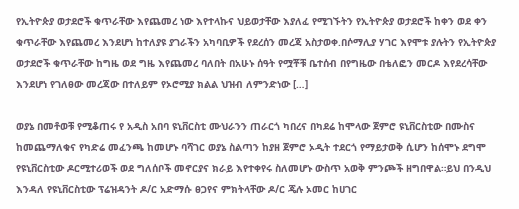የኢትዮጵያ ወታደሮች ቁጥራቸው እየጨመረ ነው እየተላኩና ህይወታቸው እያለፈ የሚገኙትን የኢትዮጵያ ወታደሮች ከቀን ወደ ቀን ቁጥራቸው እየጨመረ እንደሆነ ከተለያዩ ያገራችን አካባቢዎች የደረሰን መረጃ አስታወቀ.በሶማሊያ ሃገር እየሞቱ ያሉትን የኢትዮጵያ ወታደሮች ቁጥራቸው ከግዜ ወደ ግዜ እየጨመረ ባለበት በአሁኑ ሰዓት የሟቾቹ ቤተሰብ በየግዜው በቴለፎን መርዶ እየደረሳቸው እንደሆነ የገለፀው መረጃው በተለይም የኦሮሚያ ክልል ህዝብ ለምንድነው […]

ወያኔ በመቶወቹ የሚቆጠሩ የ አዲስ አበባ ዩኒቨርስቲ ሙህራንን ጠራርጎ ካበረና በካደሬ ከሞላው ጀምሮ ዩኒቨርስቲው በሙስና ከመጨማለቁና የካድሬ መፈንጫ ከመሆኑ ባሻገር ወያኔ ስልጣን ከያዘ ጀምሮ ኦዲት ተደርጎ የማይታወቅ ሲሆን ከሰሞኑ ደግሞ የዩኒቨርስቲው ዶርሚተሪወች ወደ ግለሰቦች መኖርያና ክራይ እየተቀየሩ ስለመሆኑ ውስጥ አወቅ ምንጮች ዘግበዋል።ይህ በንዲህ እንዳለ የዩኒቨርስቲው ፕሬዝዳንት ዶ/ር አድማሱ ፀጋየና ምክትላቸው ዶ/ር ጄሉ ኦመር ከሀገር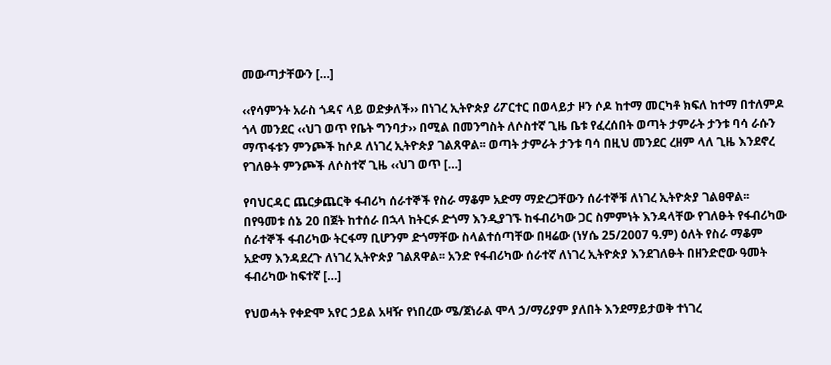መውጣታቸውን […]

‹‹የሳምንት አራስ ጎዳና ላይ ወድቃለች›› በነገረ ኢትዮጵያ ሪፖርተር በወላይታ ዞን ሶዶ ከተማ መርካቶ ክፍለ ከተማ በተለምዶ ጎላ መንደር ‹‹ህገ ወጥ የቤት ግንባታ›› በሚል በመንግስት ለሶስተኛ ጊዜ ቤቱ የፈረሰበት ወጣት ታምራት ታንቱ ባሳ ራሱን ማጥፋቱን ምንጮች ከሶዶ ለነገረ ኢትዮጵያ ገልጸዋል፡፡ ወጣት ታምራት ታንቱ ባሳ በዚህ መንደር ረዘም ላለ ጊዜ እንደኖረ የገለፁት ምንጮች ለሶስተኛ ጊዜ ‹‹ህገ ወጥ […]

የባህርዳር ጨርቃጨርቅ ፋብሪካ ሰራተኞች የስራ ማቆም አድማ ማድረጋቸውን ሰራተኞቹ ለነገረ ኢትዮጵያ ገልፀዋል፡፡ በየዓመቱ ሰኔ 20 በጀት ከተሰራ በኋላ ከትርፉ ድጎማ እንዲያገኙ ከፋብሪካው ጋር ስምምነት እንዳላቸው የገለፁት የፋብሪካው ሰራተኞች ፋብሪካው ትርፋማ ቢሆንም ድጎማቸው ስላልተሰጣቸው በዛሬው (ነሃሴ 25/2007 ዓ.ም) ዕለት የስራ ማቆም አድማ እንዳደረጉ ለነገረ ኢትዮጵያ ገልጸዋል፡፡ አንድ የፋብሪካው ሰራተኛ ለነገረ ኢትዮጵያ እንደገለፁት በዘንድሮው ዓመት ፋብሪካው ከፍተኛ […]

የህወሓት የቀድሞ አየር ኃይል አዛዥ የነበረው ሜ/ጀነራል ሞላ ኃ/ማሪያም ያለበት እንደማይታወቅ ተነገረ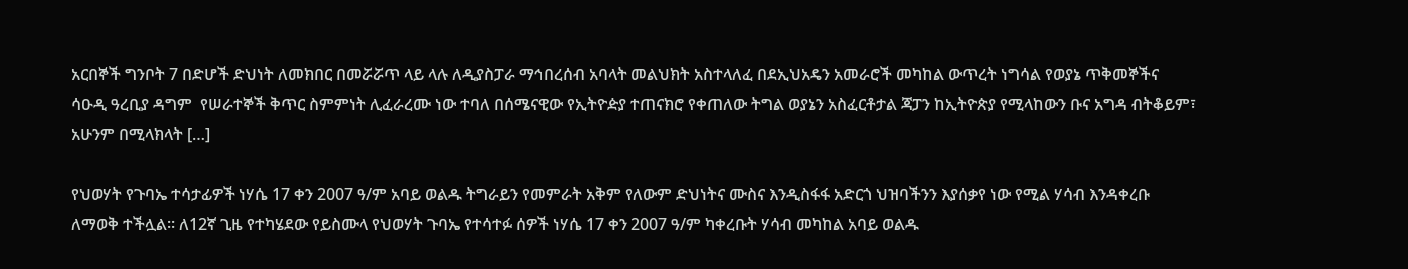አርበኞች ግንቦት 7 በድሆች ድህነት ለመክበር በመሯሯጥ ላይ ላሉ ለዲያስፓራ ማኅበረሰብ አባላት መልህክት አስተላለፈ በደኢህአዴን አመራሮች መካከል ውጥረት ነግሳል የወያኔ ጥቅመኞችና ሳዑዲ ዓረቢያ ዳግም  የሠራተኞች ቅጥር ስምምነት ሊፈራረሙ ነው ተባለ በሰሜናዊው የኢትዮዽያ ተጠናክሮ የቀጠለው ትግል ወያኔን አስፈርቶታል ጃፓን ከኢትዮጵያ የሚላከውን ቡና አግዳ ብትቆይም፣ አሁንም በሚላክላት […]

የህወሃት የጉባኤ ተሳታፊዎች ነሃሴ 17 ቀን 2007 ዓ/ም አባይ ወልዱ ትግራይን የመምራት አቅም የለውም ድህነትና ሙስና እንዲስፋፋ አድርጎ ህዝባችንን እያሰቃየ ነው የሚል ሃሳብ እንዳቀረቡ ለማወቅ ተችሏል። ለ12ኛ ጊዜ የተካሄደው የይስሙላ የህወሃት ጉባኤ የተሳተፉ ሰዎች ነሃሴ 17 ቀን 2007 ዓ/ም ካቀረቡት ሃሳብ መካከል አባይ ወልዱ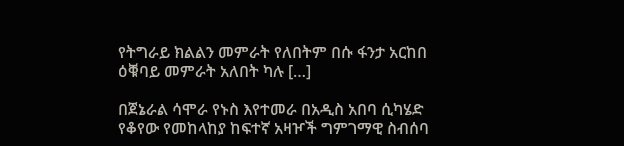የትግራይ ክልልን መምራት የለበትም በሱ ፋንታ አርከበ ዕቑባይ መምራት አለበት ካሉ […]

በጀኔራል ሳሞራ የኑስ እየተመራ በአዲስ አበባ ሲካሄድ የቆየው የመከላከያ ከፍተኛ አዛዦች ግምገማዊ ስብሰባ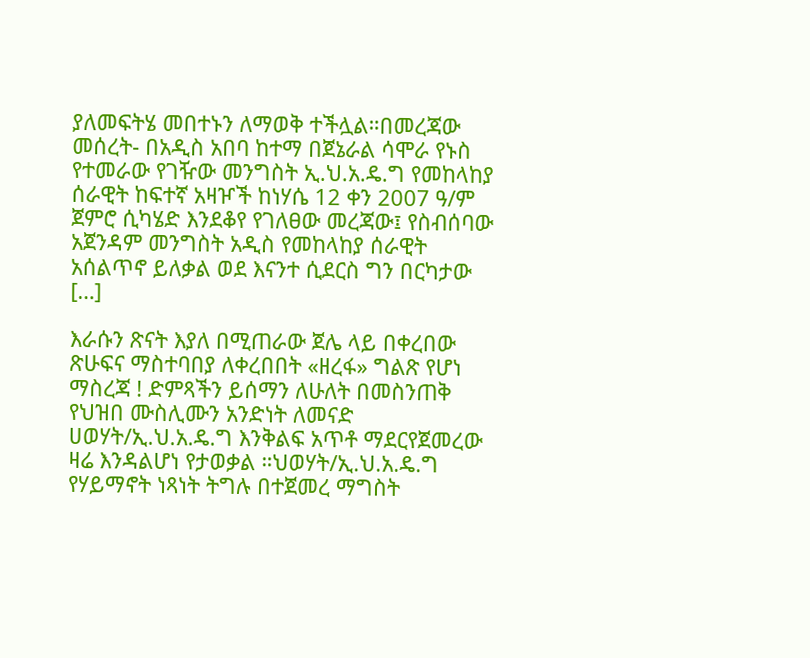ያለመፍትሄ መበተኑን ለማወቅ ተችሏል።በመረጃው መሰረት- በአዲስ አበባ ከተማ በጀኔራል ሳሞራ የኑስ የተመራው የገዥው መንግስት ኢ.ህ.አ.ዴ.ግ የመከላከያ ሰራዊት ከፍተኛ አዛዦች ከነሃሴ 12 ቀን 2007 ዓ/ም ጀምሮ ሲካሄድ እንደቆየ የገለፀው መረጃው፤ የስብሰባው አጀንዳም መንግስት አዲስ የመከላከያ ሰራዊት አሰልጥኖ ይለቃል ወደ እናንተ ሲደርስ ግን በርካታው […]

እራሱን ጽናት እያለ በሚጠራው ጀሌ ላይ በቀረበው ጽሁፍና ማስተባበያ ለቀረበበት «ዘረፋ» ግልጽ የሆነ ማስረጃ ! ድምጻችን ይሰማን ለሁለት በመስንጠቅ የህዝበ ሙስሊሙን አንድነት ለመናድ ሀወሃት/ኢ.ህ.አ.ዴ.ግ እንቅልፍ አጥቶ ማደርየጀመረው ዛሬ እንዳልሆነ የታወቃል ።ህወሃት/ኢ.ህ.አ.ዴ.ግ የሃይማኖት ነጻነት ትግሉ በተጀመረ ማግስት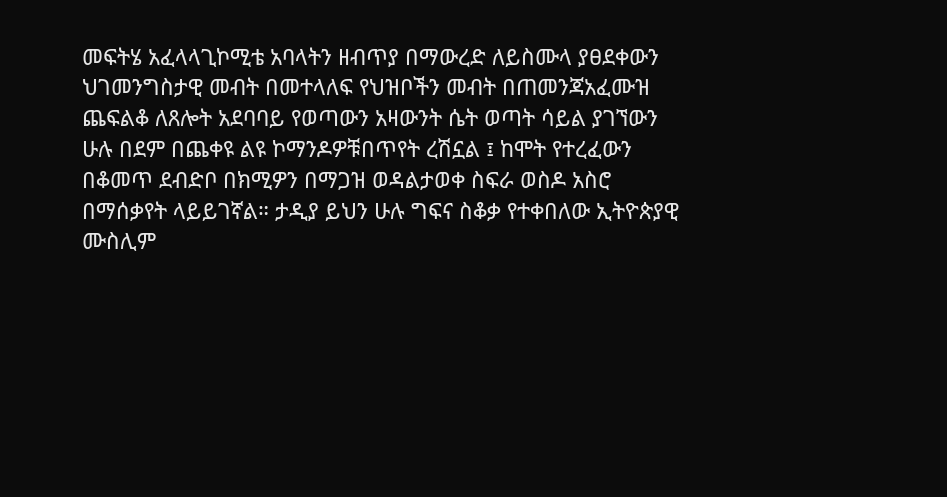መፍትሄ አፈላላጊኮሚቴ አባላትን ዘብጥያ በማውረድ ለይስሙላ ያፀደቀውን ህገመንግስታዊ መብት በመተላለፍ የህዝቦችን መብት በጠመንጃአፈሙዝ ጨፍልቆ ለጸሎት አደባባይ የወጣውን አዛውንት ሴት ወጣት ሳይል ያገኘውን ሁሉ በደም በጨቀዩ ልዩ ኮማንዶዎቹበጥየት ረሽኗል ፤ ከሞት የተረፈውን በቆመጥ ደብድቦ በክሚዎን በማጋዝ ወዳልታወቀ ስፍራ ወስዶ አስሮ በማሰቃየት ላይይገኛል። ታዲያ ይህን ሁሉ ግፍና ስቆቃ የተቀበለው ኢትዮጵያዊ ሙስሊም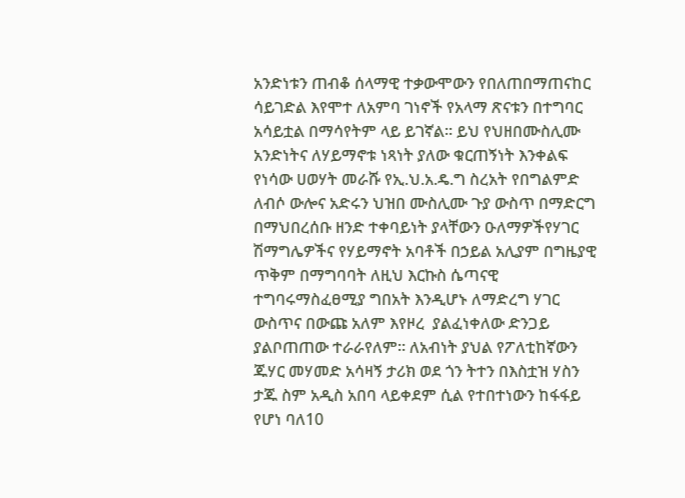አንድነቱን ጠብቆ ሰላማዊ ተቃውሞውን የበለጠበማጠናከር ሳይገድል እየሞተ ለአምባ ገነኖች የአላማ ጽናቱን በተግባር አሳይቷል በማሳየትም ላይ ይገኛል። ይህ የህዘበሙስሊሙ አንድነትና ለሃይማኖቱ ነጻነት ያለው ቁርጠኝነት እንቀልፍ የነሳው ሀወሃት መራሹ የኢ.ህ.አ.ዴ.ግ ስረአት የበግልምድ ለብሶ ውሎና አድሩን ህዝበ ሙስሊሙ ጉያ ውስጥ በማድርግ በማህበረሰቡ ዘንድ ተቀባይነት ያላቸውን ዑለማዎችየሃገር ሽማግሌዎችና የሃይማኖት አባቶች በኃይል አሊያም በግዜያዊ ጥቅም በማግባባት ለዚህ እርኩስ ሴጣናዊ ተግባሩማስፈፀሚያ ግበአት እንዲሆኑ ለማድረግ ሃገር ውስጥና በውጩ አለም እየዞረ  ያልፈነቀለው ድንጋይ ያልቦጠጠው ተራራየለም። ለአብነት ያህል የፖለቲከኛውን ጁሃር መሃመድ አሳዛኝ ታሪክ ወደ ጎን ትተን በእስቷዝ ሃስን ታጁ ስም አዲስ አበባ ላይቀደም ሲል የተበተነውን ከፋፋይ የሆነ ባለ10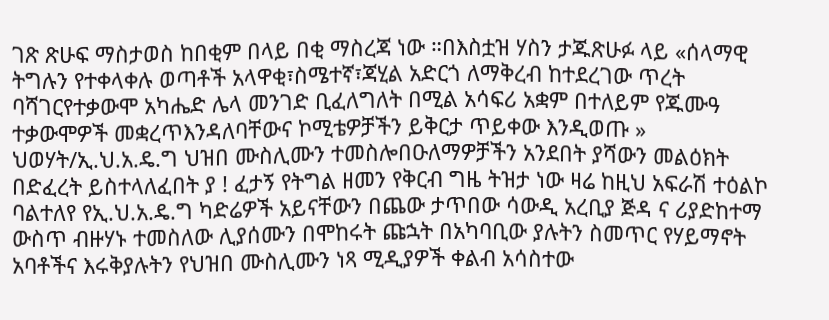ገጽ ጽሁፍ ማስታወስ ከበቂም በላይ በቂ ማስረጃ ነው ።በእስቷዝ ሃስን ታጁጽሁፉ ላይ «ሰላማዊ ትግሉን የተቀላቀሉ ወጣቶች አላዋቂ፣ስሜተኛ፣ጃሂል አድርጎ ለማቅረብ ከተደረገው ጥረት ባሻገርየተቃውሞ አካሔድ ሌላ መንገድ ቢፈለግለት በሚል አሳፍሪ አቋም በተለይም የጁሙዓ ተቃውሞዎች መቋረጥእንዳለባቸውና ኮሚቴዎቻችን ይቅርታ ጥይቀው እንዲወጡ » ህወሃት/ኢ.ህ.አ.ዴ.ግ ህዝበ ሙስሊሙን ተመስሎበዑለማዎቻችን አንደበት ያሻውን መልዕክት በድፈረት ይስተላለፈበት ያ ! ፈታኝ የትግል ዘመን የቅርብ ግዜ ትዝታ ነው ዛሬ ከዚህ አፍራሽ ተዕልኮ ባልተለየ የኢ.ህ.አ.ዴ.ግ ካድሬዎች አይናቸውን በጨው ታጥበው ሳውዲ አረቢያ ጅዳ ና ሪያድከተማ ውስጥ ብዙሃኑ ተመስለው ሊያሰሙን በሞከሩት ጩኋት በአካባቢው ያሉትን ስመጥር የሃይማኖት አባቶችና እሩቅያሉትን የህዝበ ሙስሊሙን ነጻ ሚዲያዎች ቀልብ አሳስተው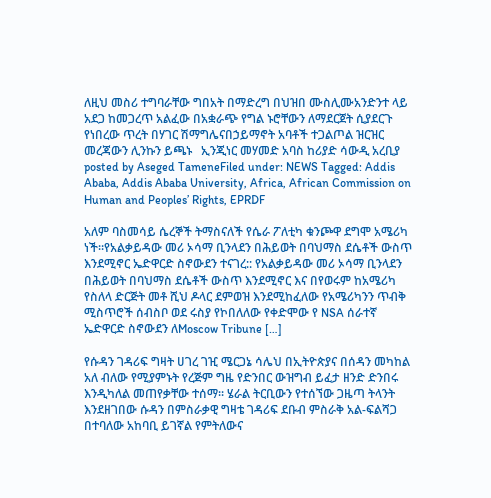ለዚህ መስሪ ተግባራቸው ግበአት በማድረግ በህዝበ ሙስሊሙአንድንተ ላይ አደጋ ከመጋረጥ አልፈው በአቋራጭ የግል ኑሮቸውን ለማደርጀት ሲያደርጉ የነበረው ጥረት በሃገር ሽማግሌናበኃይማኖት አባቶች ተጋልጦል ዝርዝር መረጃውን ሊንኩን ይጫኑ   ኢንጂነር መሃመድ አባስ ከሪያድ ሳውዲ አረቢያ posted by Aseged TameneFiled under: NEWS Tagged: Addis Ababa, Addis Ababa University, Africa, African Commission on Human and Peoples’ Rights, EPRDF

አለም ባስመሳይ ሴረኞች ትማስናለች የሴራ ፖለቲካ ቁንጮዋ ደግሞ አሜሪካ ነች።የአልቃይዳው መሪ ኦሳማ ቢንላደን በሕይወት በባህማስ ደሴቶች ውስጥ እንደሚኖር ኤድዋርድ ስኖውደን ተናገረ:: የአልቃይዳው መሪ ኦሳማ ቢንላደን በሕይወት በባህማስ ደሴቶች ውስጥ እንደሚኖር እና በየወሩም ከአሜሪካ የስለላ ድርጅት መቶ ሺህ ዶላር ደምወዝ እንደሚከፈለው የአሜሪካንን ጥብቅ ሚስጥሮች ሰብስቦ ወደ ሩስያ የኮበለለው የቀድሞው የ NSA ሰራተኛ ኤድዋርድ ስኖውደን ለMoscow Tribune […]

የሱዳን ገዳሪፍ ግዛት ሀገረ ገዢ ሜርጋኔ ሳሌህ በኢትዮጵያና በሰዳን መካከል አለ ብለው የሚያምኑት የረጅም ግዜ የድንበር ውዝግብ ይፈታ ዘንድ ድንበሩ እንዲካለል መጠየቃቸው ተሰማ፡፡ ሄራል ትርቢውን የተሰኘው ጋዜጣ ትላንት እንደዘገበው ሱዳን በምስራቃዊ ግዛቴ ገዳሪፍ ደቡብ ምስራቅ አል-ፍልሻጋ በተባለው አከባቢ ይገኛል የምትለውና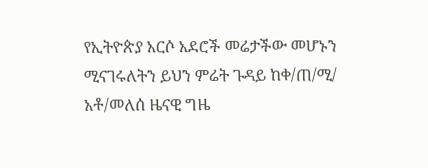የኢትዮጵያ አርሶ አደሮች መሬታችው መሆኑን ሚናገሩለትን ይህን ምሬት ጉዳይ ከቀ/ጠ/ሚ/ አቶ/መለሰ ዜናዊ ግዜ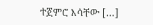ተጀምሮ እሳቸው […]